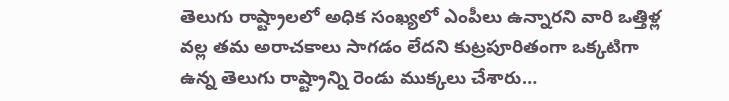తెలుగు రాష్ట్రాలలో అధిక సంఖ్యలో ఎంపీలు ఉన్నారని వారి ఒత్తిళ్ల వల్ల తమ అరాచకాలు సాగడం లేదని కుట్రపూరితంగా ఒక్కటిగా ఉన్న తెలుగు రాష్ట్రాన్ని రెండు ముక్కలు చేశారు…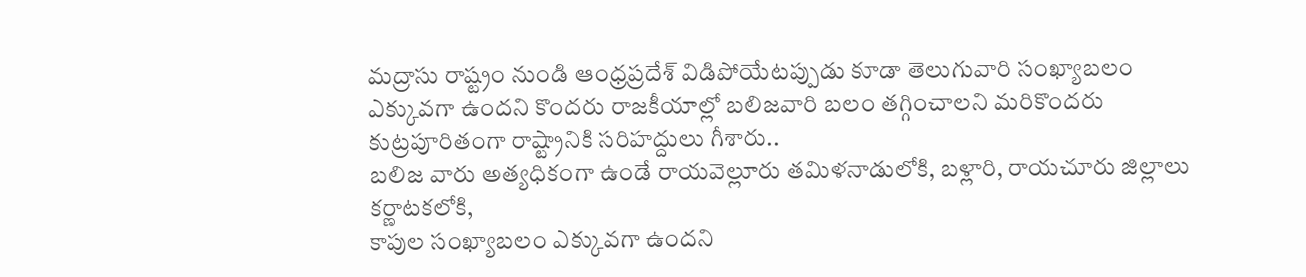మద్రాసు రాష్ట్రం నుండి ఆంధ్రప్రదేశ్ విడిపోయేటప్పుడు కూడా తెలుగువారి సంఖ్యాబలం ఎక్కువగా ఉందని కొందరు రాజకీయాల్లో బలిజవారి బలం తగ్గించాలని మరికొందరు కుట్రపూరితంగా రాష్ట్రానికి సరిహద్దులు గీశారు..
బలిజ వారు అత్యధికంగా ఉండే రాయవెల్లూరు తమిళనాడులోకి, బళ్లారి, రాయచూరు జిల్లాలు కర్ణాటకలోకి,
కాపుల సంఖ్యాబలం ఎక్కువగా ఉందని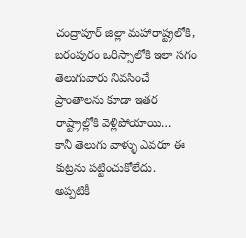చంద్రాపూర్ జిల్లా మహారాష్ట్రలోకి, బరంపురం ఒరిస్సాలోకి ఇలా సగం తెలుగువారు నివసించే ప్రాంతాలను కూడా ఇతర రాష్ట్రాల్లోకి వెళ్లిపోయాయి…
కానీ తెలుగు వాళ్ళు ఎవరూ ఈ కుట్రను పట్టించుకోలేదు.
అప్పటికీ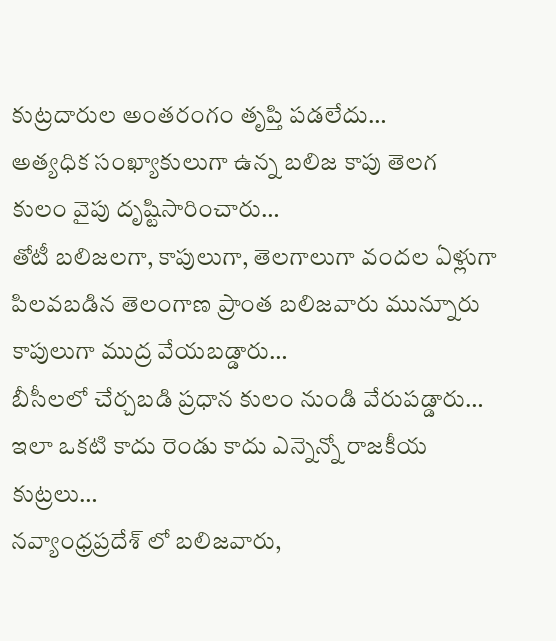కుట్రదారుల అంతరంగం తృప్తి పడలేదు…
అత్యధిక సంఖ్యాకులుగా ఉన్న బలిజ కాపు తెలగ కులం వైపు దృష్టిసారించారు…
తోటీ బలిజలగా, కాపులుగా, తెలగాలుగా వందల ఏళ్లుగా పిలవబడిన తెలంగాణ ప్రాంత బలిజవారు మున్నూరు కాపులుగా ముద్ర వేయబడ్డారు…
బీసీలలో చేర్చబడి ప్రధాన కులం నుండి వేరుపడ్డారు…
ఇలా ఒకటి కాదు రెండు కాదు ఎన్నెన్నో రాజకీయ కుట్రలు…
నవ్యాంధ్రప్రదేశ్ లో బలిజవారు,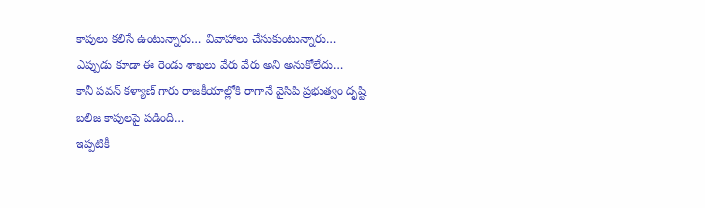కాపులు కలిసే ఉంటున్నారు… వివాహాలు చేసుకుంటున్నారు…
ఎప్పుడు కూడా ఈ రెండు శాఖలు వేరు వేరు అని అనుకోలేదు…
కానీ పవన్ కళ్యాణ్ గారు రాజకీయాల్లోకి రాగానే వైసిపి ప్రభుత్వం దృష్టి బలిజ కాపులపై పడింది…
ఇప్పటికీ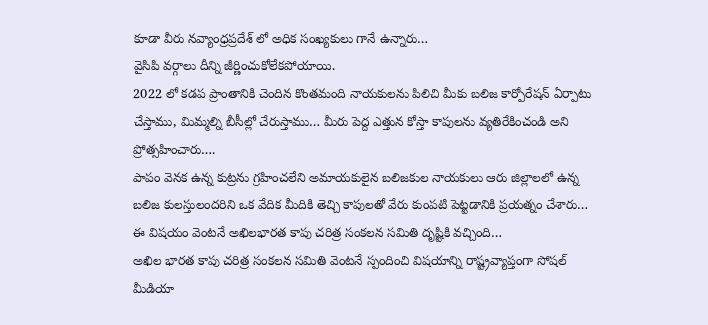కూడా వీరు నవ్యాంధ్రప్రదేశ్ లో అధిక సంఖ్యకులు గానే ఉన్నారు…
వైసిపి వర్గాలు దీన్ని జీర్ణించుకోలేకపోయాయి.
2022 లో కడప ప్రాంతానికి చెందిన కొంతమంది నాయకులను పిలిచి మీకు బలిజ కార్పోరేషన్ ఏర్పాటు చేస్తాము, మిమ్మల్ని బీసీల్లో చేరుస్తాము… మీరు పెద్ద ఎత్తున కోస్తా కాపులను వ్యతిరేకించండి అని ప్రోత్సహించారు….
పాపం వెనక ఉన్న కుట్రను గ్రహించలేని అమాయకులైన బలిజకుల నాయకులు ఆరు జిల్లాలలో ఉన్న బలిజ కులస్తులందరిని ఒక వేదిక మీదికి తెచ్చి కాపులతో వేరు కుంపటి పెట్టడానికి ప్రయత్నం చేశారు…
ఈ విషయం వెంటనే అఖిలభారత కాపు చరిత్ర సంకలన సమితి దృష్టికి వచ్చింది…
అఖిల భారత కాపు చరిత్ర సంకలన సమితి వెంటనే స్పందించి విషయాన్ని రాష్ట్రవ్యాప్తంగా సోషల్ మీడియా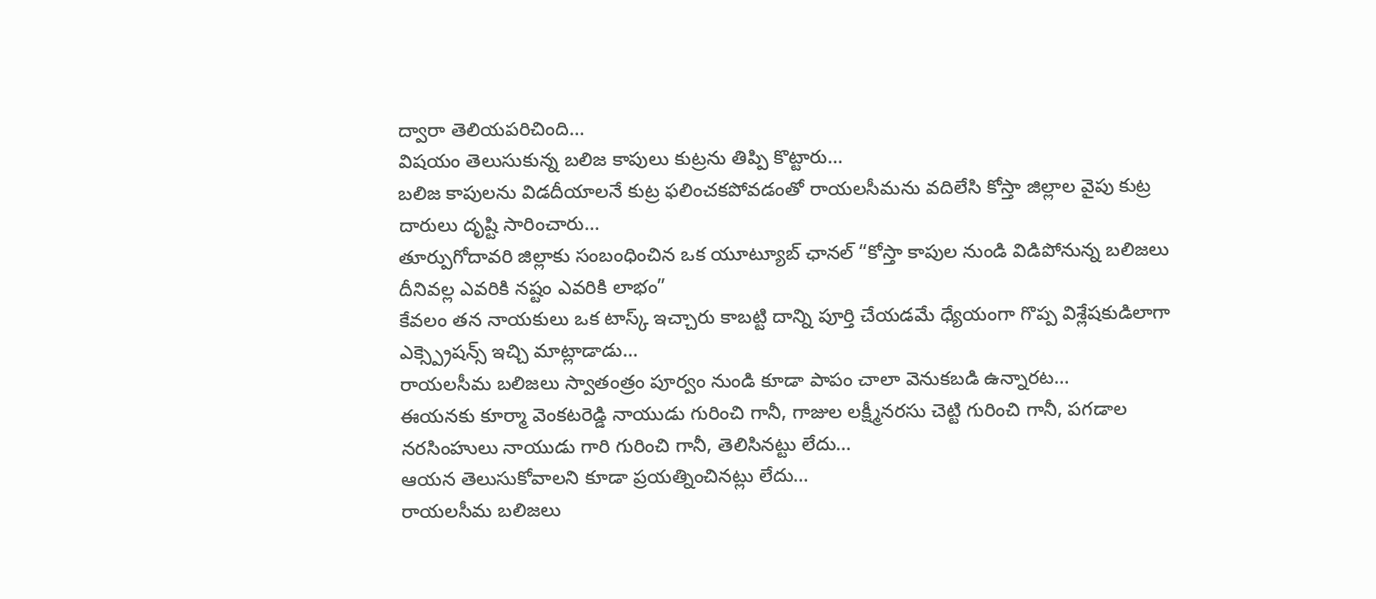ద్వారా తెలియపరిచింది…
విషయం తెలుసుకున్న బలిజ కాపులు కుట్రను తిప్పి కొట్టారు…
బలిజ కాపులను విడదీయాలనే కుట్ర ఫలించకపోవడంతో రాయలసీమను వదిలేసి కోస్తా జిల్లాల వైపు కుట్ర దారులు దృష్టి సారించారు…
తూర్పుగోదావరి జిల్లాకు సంబంధించిన ఒక యూట్యూబ్ ఛానల్ “కోస్తా కాపుల నుండి విడిపోనున్న బలిజలు దీనివల్ల ఎవరికి నష్టం ఎవరికి లాభం”
కేవలం తన నాయకులు ఒక టాస్క్ ఇచ్చారు కాబట్టి దాన్ని పూర్తి చేయడమే ధ్యేయంగా గొప్ప విశ్లేషకుడిలాగా ఎక్స్ప్రెషన్స్ ఇచ్చి మాట్లాడాడు…
రాయలసీమ బలిజలు స్వాతంత్రం పూర్వం నుండి కూడా పాపం చాలా వెనుకబడి ఉన్నారట…
ఈయనకు కూర్మా వెంకటరెడ్డి నాయుడు గురించి గానీ, గాజుల లక్ష్మీనరసు చెట్టి గురించి గానీ, పగడాల నరసింహులు నాయుడు గారి గురించి గానీ, తెలిసినట్టు లేదు…
ఆయన తెలుసుకోవాలని కూడా ప్రయత్నించినట్లు లేదు…
రాయలసీమ బలిజలు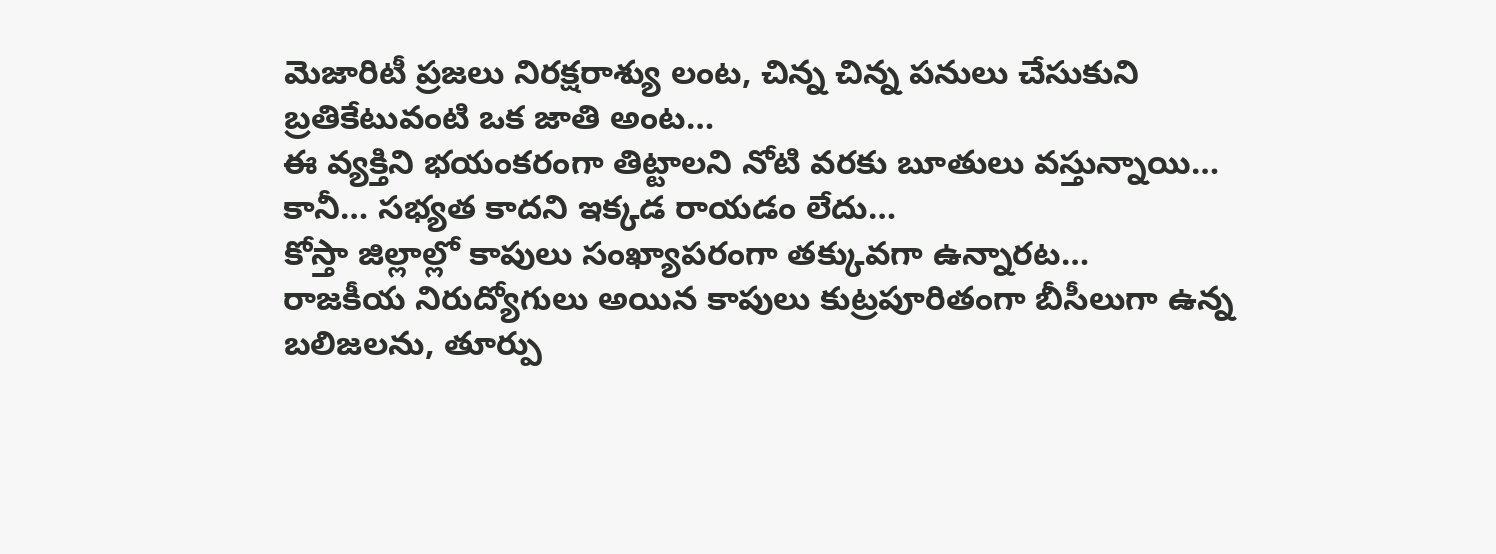మెజారిటీ ప్రజలు నిరక్షరాశ్యు లంట, చిన్న చిన్న పనులు చేసుకుని బ్రతికేటువంటి ఒక జాతి అంట…
ఈ వ్యక్తిని భయంకరంగా తిట్టాలని నోటి వరకు బూతులు వస్తున్నాయి… కానీ… సభ్యత కాదని ఇక్కడ రాయడం లేదు…
కోస్తా జిల్లాల్లో కాపులు సంఖ్యాపరంగా తక్కువగా ఉన్నారట…
రాజకీయ నిరుద్యోగులు అయిన కాపులు కుట్రపూరితంగా బీసీలుగా ఉన్న బలిజలను, తూర్పు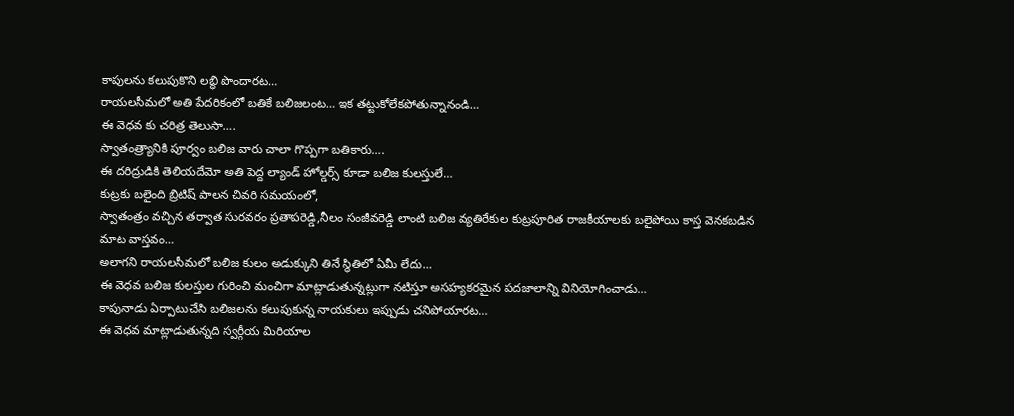కాపులను కలుపుకొని లబ్ధి పొందారట…
రాయలసీమలో అతి పేదరికంలో బతికే బలిజలంట… ఇక తట్టుకోలేకపోతున్నానండి…
ఈ వెధవ కు చరిత్ర తెలుసా….
స్వాతంత్ర్యానికి పూర్వం బలిజ వారు చాలా గొప్పగా బతికారు….
ఈ దరిద్రుడికి తెలియదేమో అతి పెద్ద ల్యాండ్ హోల్డర్స్ కూడా బలిజ కులస్తులే…
కుట్రకు బలైంది బ్రిటిష్ పాలన చివరి సమయంలో,
స్వాతంత్రం వచ్చిన తర్వాత సురవరం ప్రతాపరెడ్డి,నీలం సంజీవరెడ్డి లాంటి బలిజ వ్యతిరేకుల కుట్రపూరిత రాజకీయాలకు బలైపోయి కాస్త వెనకబడిన మాట వాస్తవం…
అలాగని రాయలసీమలో బలిజ కులం అడుక్కుని తినే స్థితిలో ఏమీ లేదు…
ఈ వెధవ బలిజ కులస్తుల గురించి మంచిగా మాట్లాడుతున్నట్లుగా నటిస్తూ అసహ్యకరమైన పదజాలాన్ని వినియోగించాడు…
కాపునాడు ఏర్పాటుచేసి బలిజలను కలుపుకున్న నాయకులు ఇప్పుడు చనిపోయారట…
ఈ వెధవ మాట్లాడుతున్నది స్వర్గీయ మిరియాల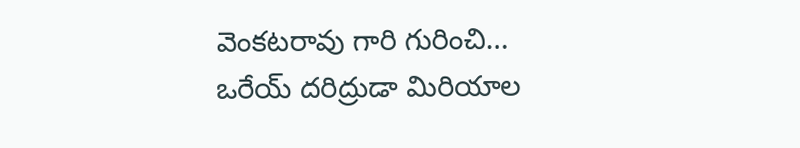వెంకటరావు గారి గురించి…
ఒరేయ్ దరిద్రుడా మిరియాల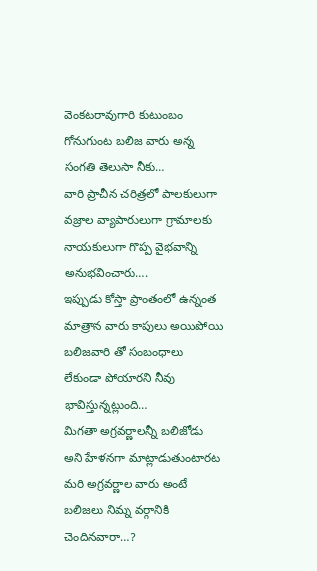వెంకటరావుగారి కుటుంబం గోనుగుంట బలిజ వారు అన్న సంగతి తెలుసా నీకు…
వారి ప్రాచీన చరిత్రలో పాలకులుగా వజ్రాల వ్యాపారులుగా గ్రామాలకు నాయకులుగా గొప్ప వైభవాన్ని అనుభవించారు….
ఇప్పుడు కోస్తా ప్రాంతంలో ఉన్నంత మాత్రాన వారు కాపులు అయిపోయి బలిజవారి తో సంబంధాలు లేకుండా పోయారని నీవు భావిస్తున్నట్లుంది…
మిగతా అగ్రవర్ణాలన్నీ బలిజోడు అని హేళనగా మాట్లాడుతుంటారట
మరి అగ్రవర్ణాల వారు అంటే బలిజలు నిమ్న వర్గానికి చెందినవారా…?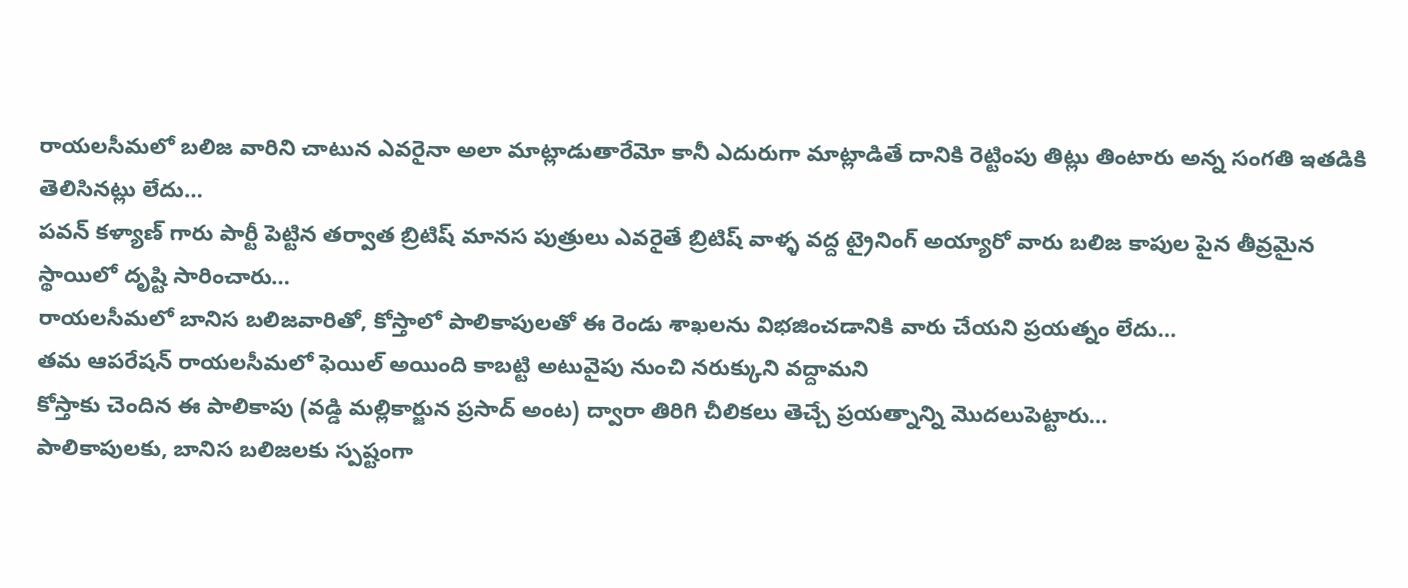రాయలసీమలో బలిజ వారిని చాటున ఎవరైనా అలా మాట్లాడుతారేమో కానీ ఎదురుగా మాట్లాడితే దానికి రెట్టింపు తిట్లు తింటారు అన్న సంగతి ఇతడికి తెలిసినట్లు లేదు…
పవన్ కళ్యాణ్ గారు పార్టీ పెట్టిన తర్వాత బ్రిటిష్ మానస పుత్రులు ఎవరైతే బ్రిటిష్ వాళ్ళ వద్ద ట్రైనింగ్ అయ్యారో వారు బలిజ కాపుల పైన తీవ్రమైన స్థాయిలో దృష్టి సారించారు…
రాయలసీమలో బానిస బలిజవారితో, కోస్తాలో పాలికాపులతో ఈ రెండు శాఖలను విభజించడానికి వారు చేయని ప్రయత్నం లేదు…
తమ ఆపరేషన్ రాయలసీమలో ఫెయిల్ అయింది కాబట్టి అటువైపు నుంచి నరుక్కుని వద్దామని
కోస్తాకు చెందిన ఈ పాలికాపు (వడ్డి మల్లికార్జున ప్రసాద్ అంట) ద్వారా తిరిగి చీలికలు తెచ్చే ప్రయత్నాన్ని మొదలుపెట్టారు…
పాలికాపులకు, బానిస బలిజలకు స్పష్టంగా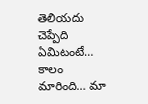తెలియదు చెప్పేది ఏమిటంటే…
కాలం మారింది… మా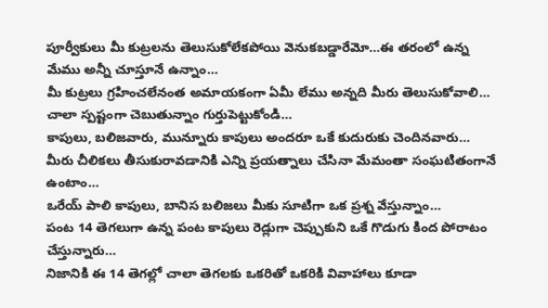పూర్వీకులు మీ కుట్రలను తెలుసుకోలేకపోయి వెనుకబడ్డారేమో…ఈ తరంలో ఉన్న మేము అన్నీ చూస్తూనే ఉన్నాం…
మీ కుట్రలు గ్రహించలేనంత అమాయకంగా ఏమీ లేము అన్నది మీరు తెలుసుకోవాలి…
చాలా స్పష్టంగా చెబుతున్నాం గుర్తుపెట్టుకోండి…
కాపులు, బలిజవారు, మున్నూరు కాపులు అందరూ ఒకే కుదురుకు చెందినవారు…
మీరు చీలికలు తీసుకురావడానికి ఎన్ని ప్రయత్నాలు చేసినా మేమంతా సంఘటితంగానే ఉంటాం…
ఒరేయ్ పాలి కాపులు, బానిస బలిజలు మీకు సూటిగా ఒక ప్రశ్న వేస్తున్నాం…
పంట 14 తెగలుగా ఉన్న పంట కాపులు రెడ్లుగా చెప్పుకుని ఒకే గొడుగు కింద పోరాటం చేస్తున్నారు…
నిజానికి ఈ 14 తెగల్లో చాలా తెగలకు ఒకరితో ఒకరికి వివాహాలు కూడా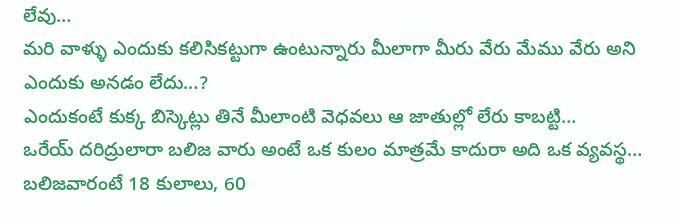లేవు…
మరి వాళ్ళు ఎందుకు కలిసికట్టుగా ఉంటున్నారు మీలాగా మీరు వేరు మేము వేరు అని ఎందుకు అనడం లేదు…?
ఎందుకంటే కుక్క బిస్కెట్లు తినే మీలాంటి వెధవలు ఆ జాతుల్లో లేరు కాబట్టి…
ఒరేయ్ దరిద్రులారా బలిజ వారు అంటే ఒక కులం మాత్రమే కాదురా అది ఒక వ్యవస్థ…
బలిజవారంటే 18 కులాలు, 60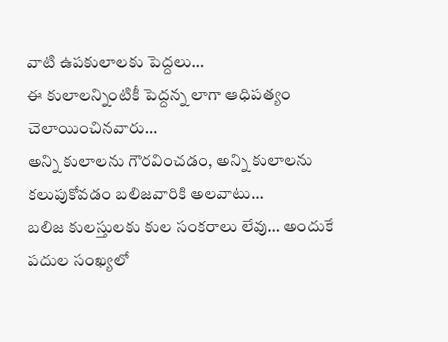వాటి ఉపకులాలకు పెద్దలు…
ఈ కులాలన్నింటికీ పెద్దన్న లాగా ఆధిపత్యం చెలాయించినవారు…
అన్ని కులాలను గౌరవించడం, అన్ని కులాలను కలుపుకోవడం బలిజవారికి అలవాటు…
బలిజ కులస్తులకు కుల సంకరాలు లేవు… అందుకే పదుల సంఖ్యలో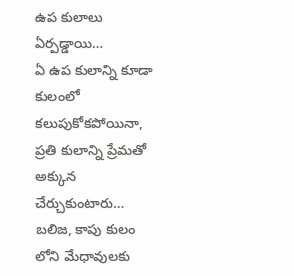ఉప కులాలు ఏర్పడ్డాయి…
ఏ ఉప కులాన్ని కూడా కులంలో కలుపుకోకపోయినా, ప్రతి కులాన్ని ప్రేమతో అక్కున చేర్చుకుంటారు…
బలిజ, కాపు కులం లోని మేధావులకు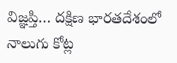విజ్ఞప్తి… దక్షిణ భారతదేశంలో నాలుగు కోట్ల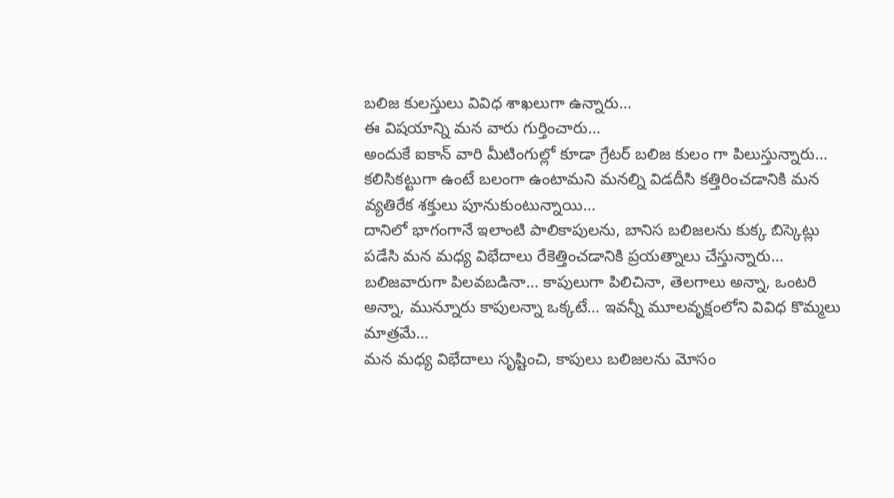బలిజ కులస్తులు వివిధ శాఖలుగా ఉన్నారు…
ఈ విషయాన్ని మన వారు గుర్తించారు…
అందుకే ఐకాన్ వారి మీటింగుల్లో కూడా గ్రేటర్ బలిజ కులం గా పిలుస్తున్నారు…
కలిసికట్టుగా ఉంటే బలంగా ఉంటామని మనల్ని విడదీసి కత్తిరించడానికి మన వ్యతిరేక శక్తులు పూనుకుంటున్నాయి…
దానిలో భాగంగానే ఇలాంటి పాలికాపులను, బానిస బలిజలను కుక్క బిస్కెట్లు పడేసి మన మధ్య విభేదాలు రేకెత్తించడానికి ప్రయత్నాలు చేస్తున్నారు…
బలిజవారుగా పిలవబడినా… కాపులుగా పిలిచినా, తెలగాలు అన్నా, ఒంటరి అన్నా, మున్నూరు కాపులన్నా ఒక్కటే… ఇవన్నీ మూలవృక్షంలోని వివిధ కొమ్మలు మాత్రమే…
మన మధ్య విభేదాలు సృష్టించి, కాపులు బలిజలను మోసం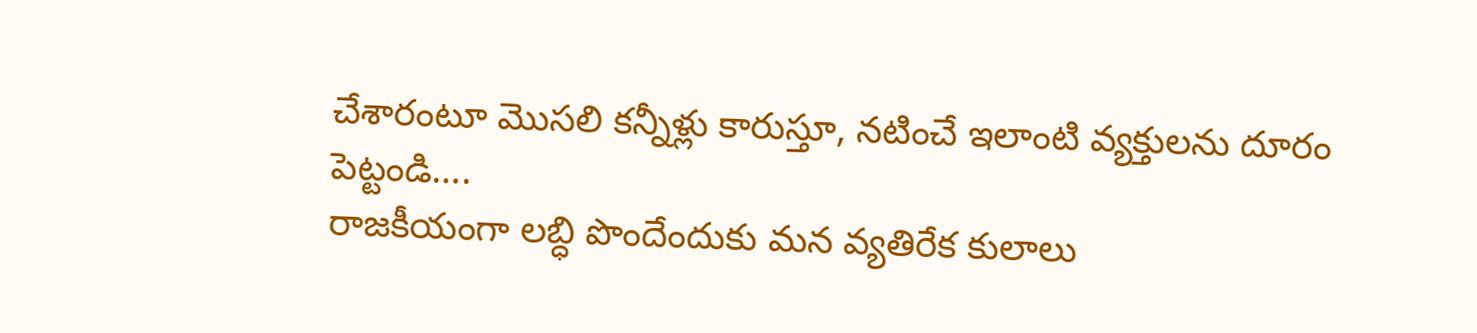చేశారంటూ మొసలి కన్నీళ్లు కారుస్తూ, నటించే ఇలాంటి వ్యక్తులను దూరం పెట్టండి….
రాజకీయంగా లబ్ధి పొందేందుకు మన వ్యతిరేక కులాలు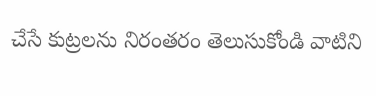చేసే కుట్రలను నిరంతరం తెలుసుకోండి వాటిని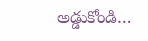అడ్డుకోండి…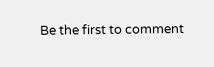Be the first to comment